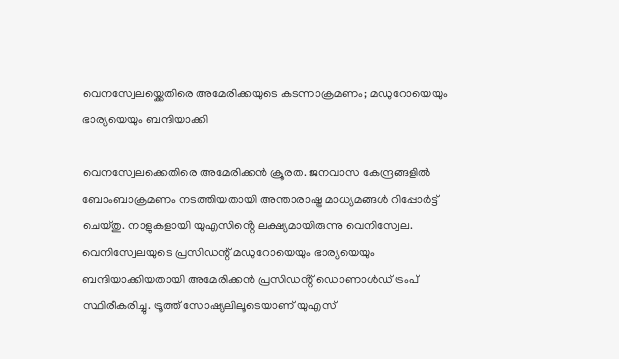വെനസ്വേലയ്ക്കെതിരെ അമേരിക്കയുടെ കടന്നാക്രമണം; മഡുറോയെയും ഭാര്യയെയും ബന്ദിയാക്കി

വെനസ്വേലക്കെതിരെ അമേരിക്കൻ ക്രൂരത. ജനവാസ കേന്ദ്രങ്ങളിൽ ബോംബാക്രമണം നടത്തിയതായി അന്താരാഷ്ട്ര മാധ്യമങ്ങൾ റിപ്പോർട്ട് ചെയ്തു. നാളുകളായി യുഎസിൻ്റെ ലക്ഷ്യമായിരുന്നു വെനിസ്വേല. വെനിസ്വേലയുടെ പ്രസിഡന്റ് മഡുറോയെയും ഭാര്യയെയും ബന്ദിയാക്കിയതായി അമേരിക്കൻ പ്രസിഡൻ്റ് ഡൊണാൾഡ് ട്രംപ് സ്ഥിരീകരിച്ചു. ട്രൂത്ത് സോഷ്യലിലൂടെയാണ് യുഎസ്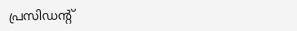പ്രസിഡന്‍റ്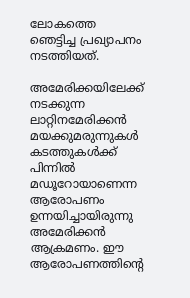ലോകത്തെ ഞെട്ടിച്ച പ്രഖ്യാപനം നടത്തിയത്.

അമേരിക്കയിലേക്ക് നടക്കുന്ന ലാറ്റിനമേരിക്കൻ മയക്കുമരുന്നുകള്‍ കടത്തുകൾക്ക് പിന്നിൽ മഡൂറോയാണെന്ന ആരോപണം ഉന്നയിച്ചായിരുന്നു അമേരിക്കൻ ആക്രമണം. ഈ ആരോപണത്തിന്‍റെ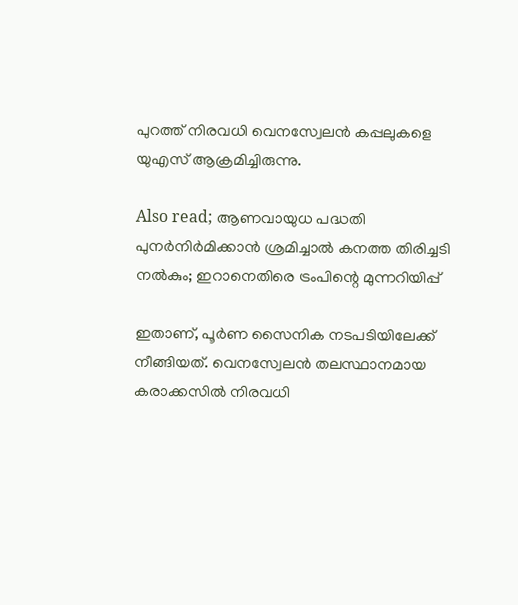പുറത്ത് നിരവധി വെനസ്വേലൻ കപ്പലുകളെ യുഎസ് ആക്രമിച്ചിരുന്നു.

Also read; ആണവായുധ പദ്ധതി പുനർനിർമിക്കാൻ ശ്രമിച്ചാൽ കനത്ത തിരിച്ചടി നൽകും; ഇറാനെതിരെ ട്രംപിന്റെ മുന്നറിയിപ്പ്

ഇതാണ്, പൂർണ സൈനിക നടപടിയിലേക്ക് നീങ്ങിയത്. വെനസ്വേലൻ തലസ്ഥാനമായ കരാക്കസിൽ നിരവധി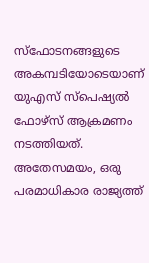സ്ഫോടനങ്ങളുടെ അകമ്പടിയോടെയാണ് യുഎസ് സ്പെഷ്യൽ ഫോ‍ഴ്സ് ആക്രമണം നടത്തിയത്. അതേസമയം, ഒരു പരമാധികാര രാജ്യത്ത്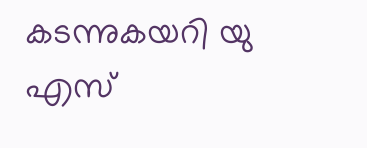കടന്നുകയറി യു എസ്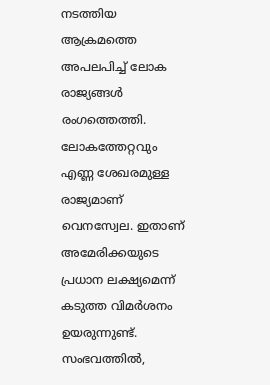നടത്തിയ ആക്രമത്തെ അപലപിച്ച് ലോക രാജ്യങ്ങൾ രംഗത്തെത്തി. ലോകത്തേറ്റവും എണ്ണ ശേഖരമുള്ള രാജ്യമാണ് വെനസ്വേല. ഇതാണ് അമേരിക്കയുടെ പ്രധാന ലക്ഷ്യമെന്ന് കടുത്ത വിമർശനം ഉയരുന്നുണ്ട്. സംഭവത്തിൽ,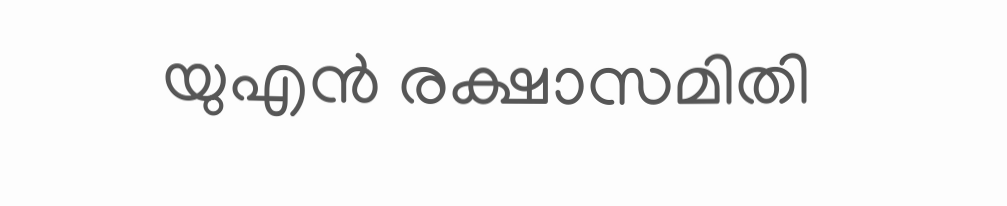യുഎൻ രക്ഷാസമിതി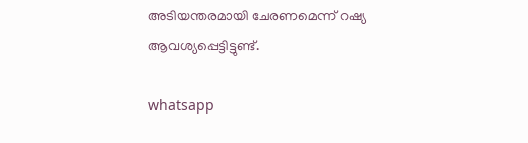അടിയന്തരമായി ചേരണമെന്ന് റഷ്യ ആവശ്യപ്പെട്ടിട്ടുണ്ട്.

whatsapp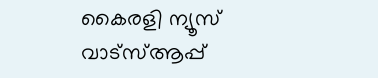കൈരളി ന്യൂസ് വാട്‌സ്ആപ്പ്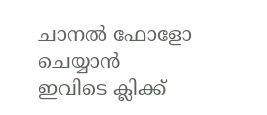ചാനല്‍ ഫോളോ ചെയ്യാന്‍ ഇവിടെ ക്ലിക്ക്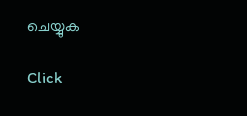ചെയ്യുക

Click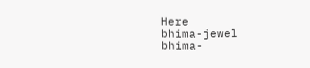Here
bhima-jewel
bhima-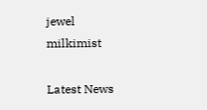jewel
milkimist

Latest News